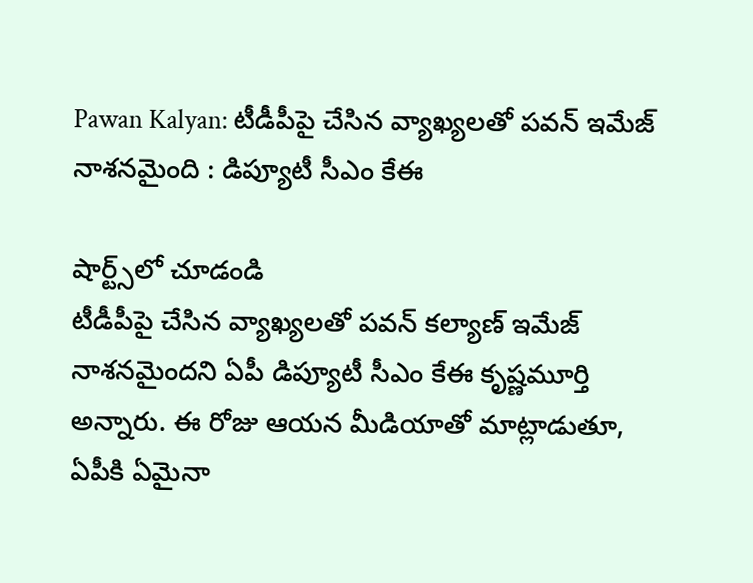Pawan Kalyan: టీడీపీపై చేసిన వ్యాఖ్యలతో పవన్ ఇమేజ్ నాశనమైంది : డిప్యూటీ సీఎం కేఈ

షార్ట్స్‌లో చూడండి
టీడీపీపై చేసిన వ్యాఖ్యలతో పవన్ కల్యాణ్ ఇమేజ్ నాశనమైందని ఏపీ డిప్యూటీ సీఎం కేఈ కృష్ణమూర్తి అన్నారు. ఈ రోజు ఆయన మీడియాతో మాట్లాడుతూ, ఏపీకి ఏమైనా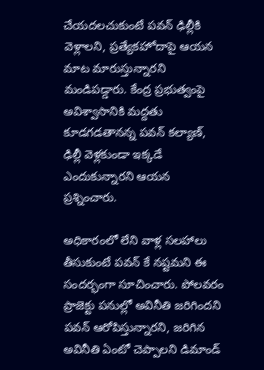చేయదలచుకుంటే పవన్ ఢిల్లీకి వెళ్లాలని, ప్రత్యేకహోదాపై ఆయన మాట మారుస్తున్నారని మండిపడ్డారు. కేంద్ర ప్రభుత్వంపై అవిశ్వాసానికి మద్దతు కూడగడతానన్న పవన్ కల్యాణ్, ఢిల్లీ వెళ్లకుండా ఇక్కడే ఎందుకున్నారని ఆయన ప్రశ్నించారు.

అధికారంలో లేని వాళ్ల సలహాలు తీసుకుంటే పవన్ కే నష్టమని ఈ సందర్భంగా సూచించారు. పోలవరం ప్రాజెక్టు పనుల్లో అవినీతి జరిగిందని పవన్ ఆరోపిస్తున్నారని, జరిగిన అవినీతి ఏంటో చెప్పాలని డిమాండ్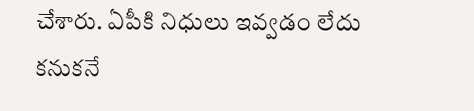చేశారు. ఏపీకి నిధులు ఇవ్వడం లేదు కనుకనే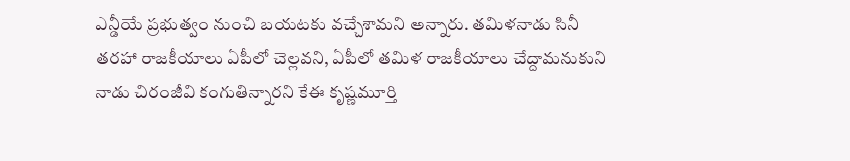ఎన్డీయే ప్రభుత్వం నుంచి బయటకు వచ్చేశామని అన్నారు. తమిళనాడు సినీ తరహా రాజకీయాలు ఏపీలో చెల్లవని, ఏపీలో తమిళ రాజకీయాలు చేద్దామనుకుని నాడు చిరంజీవి కంగుతిన్నారని కేఈ కృష్ణమూర్తి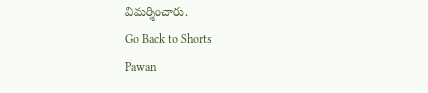విమర్శించారు.
Go Back to Shorts
Pawan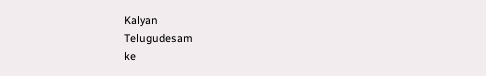Kalyan
Telugudesam
ke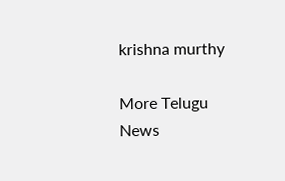krishna murthy

More Telugu News